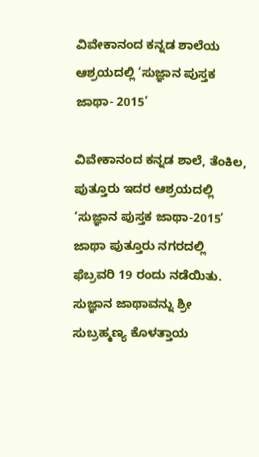ವಿವೇಕಾನಂದ ಕನ್ನಡ ಶಾಲೆಯ ಆಶ್ರಯದಲ್ಲಿ ‘ಸುಜ್ಞಾನ ಪುಸ್ತಕ ಜಾಥಾ- 2015’

ವಿವೇಕಾನಂದ ಕನ್ನಡ ಶಾಲೆ, ತೆಂಕಿಲ, ಪುತ್ತೂರು ಇದರ ಆಶ್ರಯದಲ್ಲಿ ‘ಸುಜ್ಞಾನ ಪುಸ್ತಕ ಜಾಥಾ-2015’ ಜಾಥಾ ಪುತ್ತೂರು ನಗರದಲ್ಲಿ ಫೆಬ್ರವರಿ 19 ರಂದು ನಡೆಯಿತು. ಸುಜ್ಞಾನ ಜಾಥಾವನ್ನು ಶ್ರೀ ಸುಬ್ರಹ್ಮಣ್ಯ ಕೊಳತ್ತಾಯ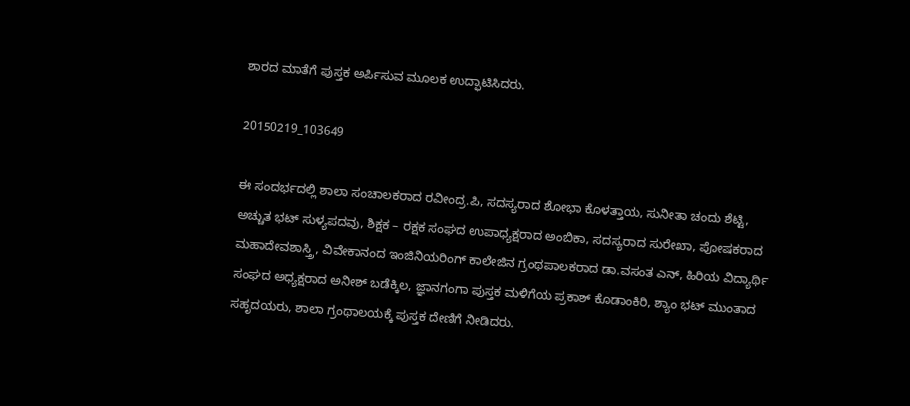ಶಾರದ ಮಾತೆಗೆ ಪುಸ್ತಕ ಅರ್ಪಿಸುವ ಮೂಲಕ ಉದ್ಫಾಟಿಸಿದರು.

20150219_103649

ಈ ಸಂದರ್ಭದಲ್ಲಿ ಶಾಲಾ ಸಂಚಾಲಕರಾದ ರವೀಂದ್ರ.ಪಿ, ಸದಸ್ಯರಾದ ಶೋಭಾ ಕೊಳತ್ತಾಯ, ಸುನೀತಾ ಚಂದು ಶೆಟ್ಟಿ, ಅಚ್ಚುತ ಭಟ್ ಸುಳ್ಯಪದವು, ಶಿಕ್ಷಕ – ರಕ್ಷಕ ಸಂಘದ ಉಪಾಧ್ಯಕ್ಷರಾದ ಅಂಬಿಕಾ, ಸದಸ್ಯರಾದ ಸುರೇಖಾ, ಪೋಷಕರಾದ ಮಹಾದೇವಶಾಸ್ತ್ರಿ, ವಿವೇಕಾನಂದ ಇಂಜಿನಿಯರಿಂಗ್ ಕಾಲೇಜಿನ ಗ್ರಂಥಪಾಲಕರಾದ ಡಾ.ವಸಂತ ಎನ್, ಹಿರಿಯ ವಿದ್ಯಾರ್ಥಿ ಸಂಘದ ಅಧ್ಯಕ್ಷರಾದ ಅನೀಶ್ ಬಡೆಕ್ಕಿಲ, ಜ್ಞಾನಗಂಗಾ ಪುಸ್ತಕ ಮಳಿಗೆಯ ಪ್ರಕಾಶ್ ಕೊಡಾಂಕಿರಿ, ಶ್ಯಾಂ ಭಟ್ ಮುಂತಾದ ಸಹೃದಯರು, ಶಾಲಾ ಗ್ರಂಥಾಲಯಕ್ಕೆ ಪುಸ್ತಕ ದೇಣಿಗೆ ನೀಡಿದರು.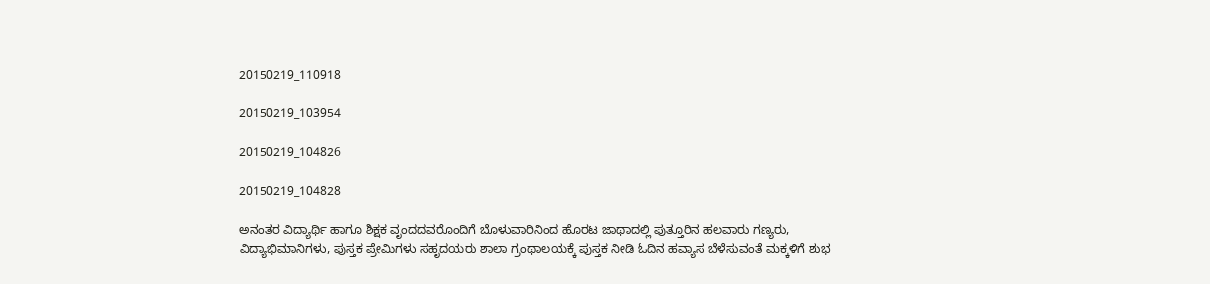20150219_110918

20150219_103954

20150219_104826

20150219_104828

ಅನಂತರ ವಿದ್ಯಾರ್ಥಿ ಹಾಗೂ ಶಿಕ್ಷಕ ವೃಂದದವರೊಂದಿಗೆ ಬೊಳುವಾರಿನಿಂದ ಹೊರಟ ಜಾಥಾದಲ್ಲಿ ಪುತ್ತೂರಿನ ಹಲವಾರು ಗಣ್ಯರು, ವಿದ್ಯಾಭಿಮಾನಿಗಳು, ಪುಸ್ತಕ ಪ್ರೇಮಿಗಳು ಸಹೃದಯರು ಶಾಲಾ ಗ್ರಂಥಾಲಯಕ್ಕೆ ಪುಸ್ತಕ ನೀಡಿ ಓದಿನ ಹವ್ಯಾಸ ಬೆಳೆಸುವಂತೆ ಮಕ್ಕಳಿಗೆ ಶುಭ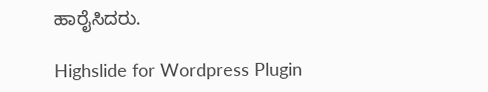ಹಾರೈಸಿದರು.

Highslide for Wordpress Plugin